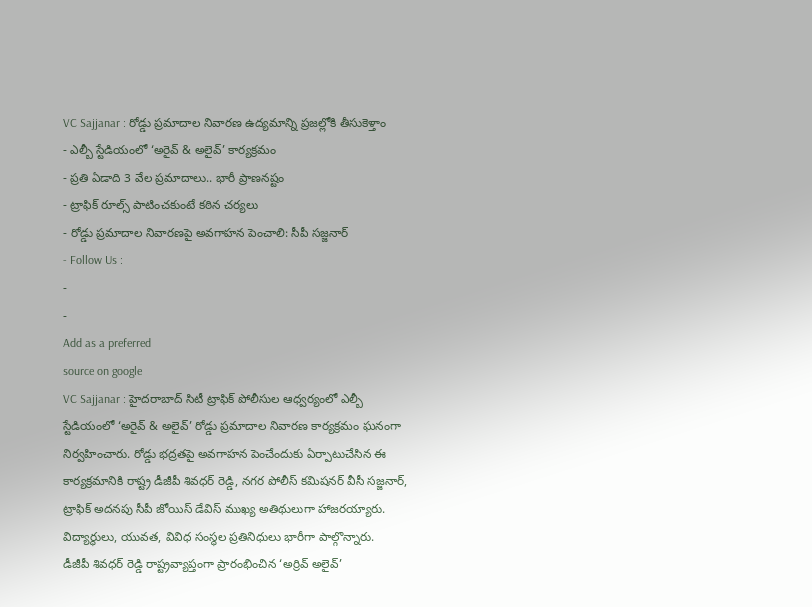VC Sajjanar : రోడ్డు ప్రమాదాల నివారణ ఉద్యమాన్ని ప్రజల్లోకి తీసుకెళ్తాం
- ఎల్బీ స్టేడియంలో ‘అరైవ్ & అలైవ్’ కార్యక్రమం
- ప్రతి ఏడాది 3 వేల ప్రమాదాలు.. భారీ ప్రాణనష్టం
- ట్రాఫిక్ రూల్స్ పాటించకుంటే కఠిన చర్యలు
- రోడ్డు ప్రమాదాల నివారణపై అవగాహన పెంచాలి: సీపీ సజ్జనార్
- Follow Us :
-
-
Add as a preferred
source on google
VC Sajjanar : హైదరాబాద్ సిటీ ట్రాఫిక్ పోలీసుల ఆధ్వర్యంలో ఎల్బీ స్టేడియంలో ‘అరైవ్ & అలైవ్’ రోడ్డు ప్రమాదాల నివారణ కార్యక్రమం ఘనంగా నిర్వహించారు. రోడ్డు భద్రతపై అవగాహన పెంచేందుకు ఏర్పాటుచేసిన ఈ కార్యక్రమానికి రాష్ట్ర డీజీపీ శివధర్ రెడ్డి, నగర పోలీస్ కమిషనర్ వీసీ సజ్జనార్, ట్రాఫిక్ అదనపు సీపీ జోయిస్ డేవిస్ ముఖ్య అతిథులుగా హాజరయ్యారు. విద్యార్థులు, యువత, వివిధ సంస్థల ప్రతినిధులు భారీగా పాల్గొన్నారు.
డీజీపీ శివధర్ రెడ్డి రాష్ట్రవ్యాప్తంగా ప్రారంభించిన ‘అర్రివ్ అలైవ్’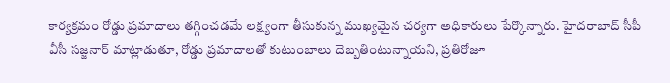కార్యక్రమం రోడ్డు ప్రమాదాలు తగ్గించడమే లక్ష్యంగా తీసుకున్న ముఖ్యమైన చర్యగా అధికారులు పేర్కొన్నారు. హైదరాబాద్ సీపీ వీసీ సజ్జనార్ మాట్లాడుతూ, రోడ్డు ప్రమాదాలతో కుటుంబాలు దెబ్బతింటున్నాయని, ప్రతిరోజూ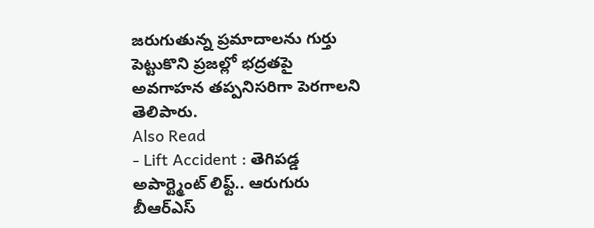జరుగుతున్న ప్రమాదాలను గుర్తు పెట్టుకొని ప్రజల్లో భద్రతపై అవగాహన తప్పనిసరిగా పెరగాలని తెలిపారు.
Also Read
- Lift Accident : తెగిపడ్డ అపార్ట్మెంట్ లిఫ్ట్.. ఆరుగురు బీఆర్ఎస్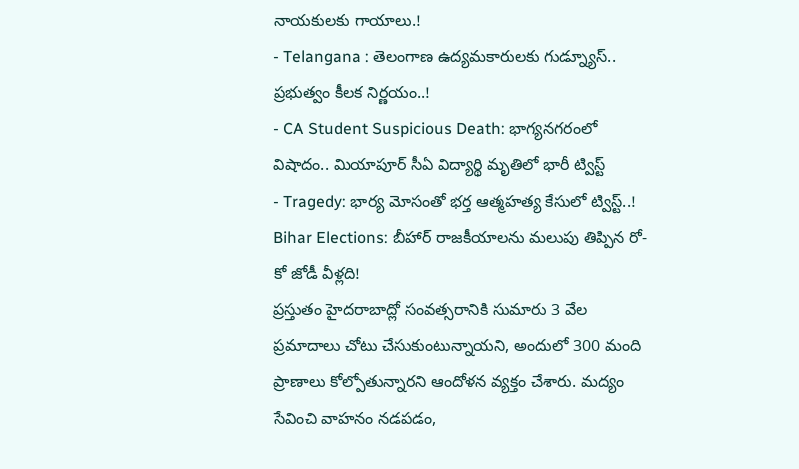నాయకులకు గాయాలు.!
- Telangana : తెలంగాణ ఉద్యమకారులకు గుడ్న్యూస్.. ప్రభుత్వం కీలక నిర్ణయం..!
- CA Student Suspicious Death: భాగ్యనగరంలో విషాదం.. మియాపూర్ సీఏ విద్యార్థి మృతిలో భారీ ట్విస్ట్
- Tragedy: భార్య మోసంతో భర్త ఆత్మహత్య కేసులో ట్విస్ట్..!
Bihar Elections: బీహార్ రాజకీయాలను మలుపు తిప్పిన రో-కో జోడీ వీళ్లది!
ప్రస్తుతం హైదరాబాద్లో సంవత్సరానికి సుమారు 3 వేల ప్రమాదాలు చోటు చేసుకుంటున్నాయని, అందులో 300 మంది ప్రాణాలు కోల్పోతున్నారని ఆందోళన వ్యక్తం చేశారు. మద్యం సేవించి వాహనం నడపడం,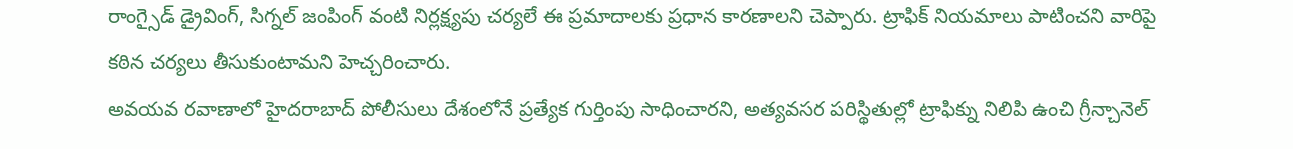రాంగ్సైడ్ డ్రైవింగ్, సిగ్నల్ జంపింగ్ వంటి నిర్లక్ష్యపు చర్యలే ఈ ప్రమాదాలకు ప్రధాన కారణాలని చెప్పారు. ట్రాఫిక్ నియమాలు పాటించని వారిపై కఠిన చర్యలు తీసుకుంటామని హెచ్చరించారు.
అవయవ రవాణాలో హైదరాబాద్ పోలీసులు దేశంలోనే ప్రత్యేక గుర్తింపు సాధించారని, అత్యవసర పరిస్థితుల్లో ట్రాఫిక్ను నిలిపి ఉంచి గ్రీన్చానెల్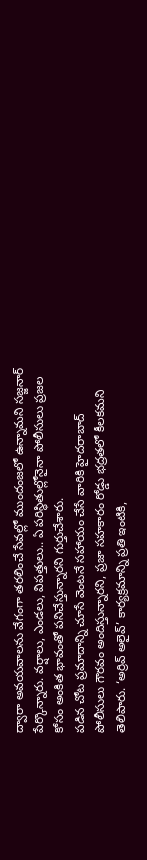ద్వారా అవయవాలను వేగంగా తరలించే సేవల్లో ముందంజలో ఉన్నామని సజ్జనార్ పేర్కొన్నారు. వర్షాలు, ఎండలు, విపత్తులు.. ఏ పరిస్థితుల్లోనైనా పోలీసులు ప్రజల కోసం అంకిత భావంతో పనిచేస్తున్నారని గుర్తుచేశారు.
పడిన చోట ప్రమాదాన్ని చూసే వెంటనే సహాయం చేసే వారికి హైదరాబాద్ పోలీసులు గౌరవం అందిస్తున్నారని, ప్రజా సహకారం రోడ్డు భద్రతలో కీలకమని తెలిపారు. ‘అర్రివ్ అలైవ్’ కార్యక్రమాన్ని ప్రతి ఇంటికి,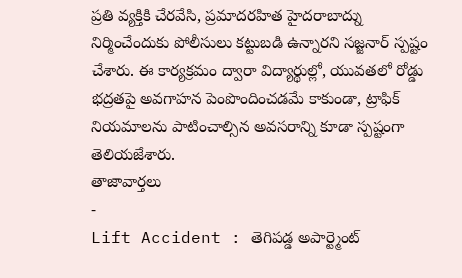ప్రతి వ్యక్తికి చేరవేసి, ప్రమాదరహిత హైదరాబాద్ను నిర్మించేందుకు పోలీసులు కట్టుబడి ఉన్నారని సజ్జనార్ స్పష్టం చేశారు. ఈ కార్యక్రమం ద్వారా విద్యార్థుల్లో, యువతలో రోడ్డు భద్రతపై అవగాహన పెంపొందించడమే కాకుండా, ట్రాఫిక్ నియమాలను పాటించాల్సిన అవసరాన్ని కూడా స్పష్టంగా తెలియజేశారు.
తాజావార్తలు
-
Lift Accident : తెగిపడ్డ అపార్ట్మెంట్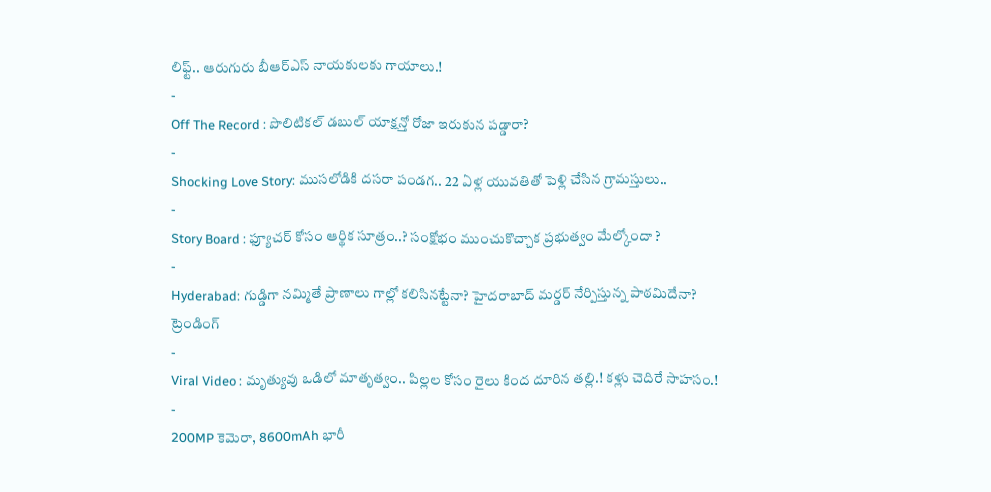లిఫ్ట్.. ఆరుగురు బీఆర్ఎస్ నాయకులకు గాయాలు.!
-
Off The Record : పొలిటికల్ డబుల్ యాక్షన్తో రోజా ఇరుకున పడ్డారా?
-
Shocking Love Story: ముసలోడికి దసరా పండగ.. 22 ఏళ్ల యువతితో పెళ్లి చేసిన గ్రామస్తులు..
-
Story Board : ఫ్యూచర్ కోసం ఆర్థిక సూత్రం..? సంక్షోభం ముంచుకొచ్చాక ప్రభుత్వం మేల్కోందా ?
-
Hyderabad: గుడ్డిగా నమ్మితే ప్రాణాలు గాల్లో కలిసినట్టేనా? హైదరాబాద్ మర్డర్ నేర్పిస్తున్న పాఠమిదేనా?
ట్రెండింగ్
-
Viral Video : మృత్యువు ఒడిలో మాతృత్వం.. పిల్లల కోసం రైలు కింద దూరిన తల్లి.! కళ్లు చెదిరే సాహసం.!
-
200MP కెమెరా, 8600mAh భారీ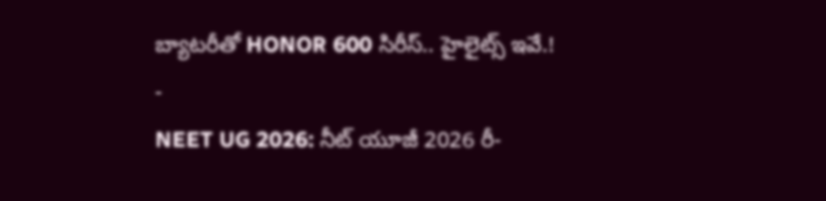బ్యాటరీతో HONOR 600 సిరీస్.. హైలైట్స్ ఇవే.!
-
NEET UG 2026: నీట్ యూజీ 2026 రీ-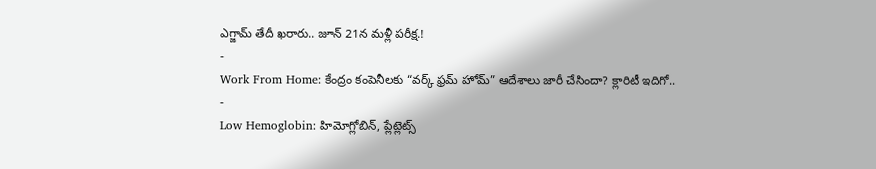ఎగ్జామ్ తేదీ ఖరారు.. జూన్ 21న మళ్లీ పరీక్ష.!
-
Work From Home: కేంద్రం కంపెనీలకు “వర్క్ ఫ్రమ్ హోమ్” ఆదేశాలు జారీ చేసిందా? క్లారిటీ ఇదిగో..
-
Low Hemoglobin: హిమోగ్లోబిన్, ప్లేట్లెట్స్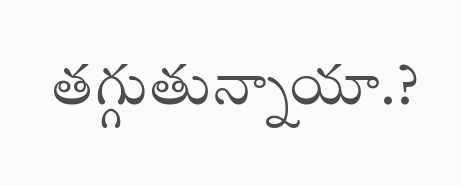తగ్గుతున్నాయా.?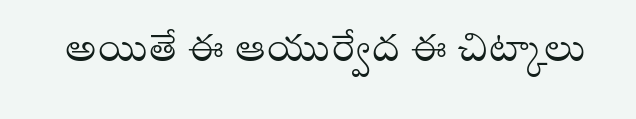అయితే ఈ ఆయుర్వేద ఈ చిట్కాలు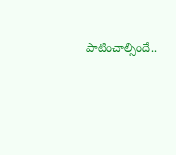పాటించాల్సిందే..